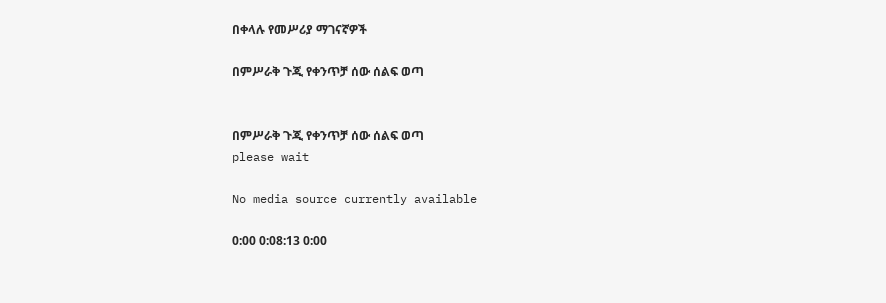በቀላሉ የመሥሪያ ማገናኛዎች

በምሥራቅ ጉጂ የቀንጥቻ ሰው ሰልፍ ወጣ


በምሥራቅ ጉጂ የቀንጥቻ ሰው ሰልፍ ወጣ
please wait

No media source currently available

0:00 0:08:13 0:00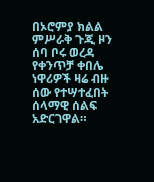በኦሮምያ ክልል ምሥራቅ ጉጂ ዞን ሰባ ቦሩ ወረዳ የቀንጥቻ ቀበሌ ነዋሪዎች ዛሬ ብዙ ሰው የተሣተፈበት ሰላማዊ ሰልፍ አድርገዋል።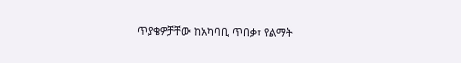ጥያቄዎቻቸው ከአካባቢ ጥበቃ፣ የልማት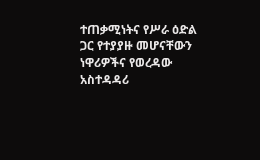ተጠቃሚነትና የሥራ ዕድል ጋር የተያያዙ መሆናቸውን ነዋሪዎችና የወረዳው አስተዳዳሪ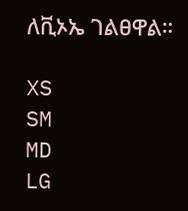ለቪኦኤ ገልፀዋል።

XS
SM
MD
LG